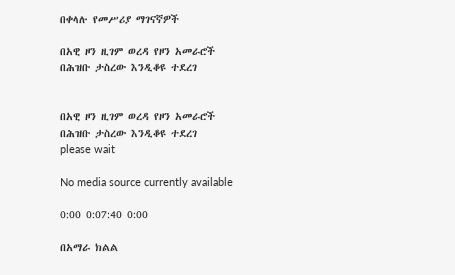በቀላሉ የመሥሪያ ማገናኛዎች

በአዊ ዞን ዚገም ወረዳ የዞን አመራሮች በሕዝቡ ታስረው እንዲቆዩ ተደረገ


በአዊ ዞን ዚገም ወረዳ የዞን አመራሮች በሕዝቡ ታስረው እንዲቆዩ ተደረገ
please wait

No media source currently available

0:00 0:07:40 0:00

በአማራ ክልል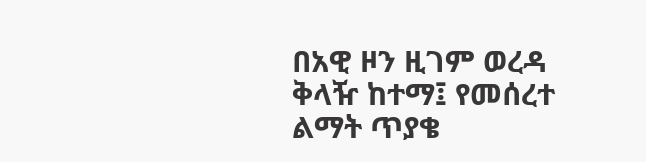በአዊ ዞን ዚገም ወረዳ ቅላዥ ከተማ፤ የመሰረተ ልማት ጥያቄ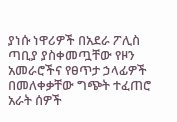ያነሱ ነዋሪዎች በአደራ ፖሊስ ጣቢያ ያስቀመጧቸው የዞን አመራሮችና የፀጥታ ኃላፊዎች በመለቀቃቸው ግጭት ተፈጠሮ አራት ሰዎች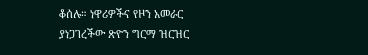ቆሰሉ። ነዋሪዎችና የዞን አመራር ያነጋገረችው ጽዮን ግርማ ዝርዝር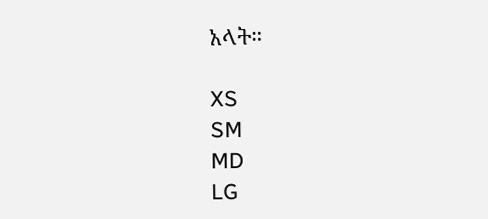አላት።

XS
SM
MD
LG